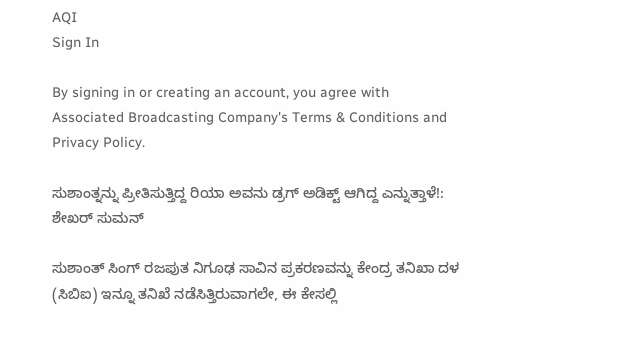AQI
Sign In

By signing in or creating an account, you agree with Associated Broadcasting Company's Terms & Conditions and Privacy Policy.

ಸುಶಾಂತ್ನನ್ನು ಪ್ರೀತಿಸುತ್ತಿದ್ದ ರಿಯಾ ಅವನು ಡ್ರಗ್ ಅಡಿಕ್ಟ್ ಆಗಿದ್ದ ಎನ್ನುತ್ತಾಳೆ!: ಶೇಖರ್ ಸುಮನ್

ಸುಶಾಂತ್ ಸಿಂಗ್ ರಜಪುತ ನಿಗೂಢ ಸಾವಿನ ಪ್ರಕರಣವನ್ನು ಕೇಂದ್ರ ತನಿಖಾ ದಳ (ಸಿಬಿಐ) ಇನ್ನೂ ತನಿಖೆ ನಡೆಸಿತ್ತಿರುವಾಗಲೇ, ಈ ಕೇಸಲ್ಲಿ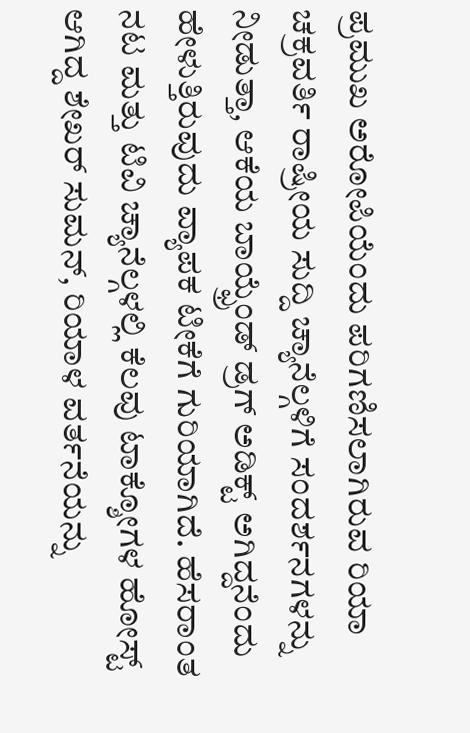ಪ್ರಮುಖ ಅರೋಪಿಯೆಂದು ಪರಿಗಣಿಸಲಾಗಿರುವ ರಿಯಾ ಚಕ್ರವರ್ತಿ ರಾಷ್ರೀಯ ಸುದ್ದಿ ಚ್ಯಾನೆಲ್ಗಳಿಗೆ ಸಂದರ್ಶನಗಳನ್ನು ನೀಡುತ್ತಾ, ಆಕೆಯ ಬಾಯ್ಫ್ರೆಂಡ್ ಡ್ರಗ್ ಅಡಿಕ್ಟ್ ಅಗಿದ್ದನೆಂದು ಹೇಳುತ್ತಿರುವುದು ವ್ಯಾಪಕ ಟೀಕೆಗೆ ಗುರಿಯಾಗಿದೆ. ಹೆಸರಾಂತ ನಟ ಮತ್ತು ಟಿವಿ ಚ್ಯಾನೆಲ್ಗಳಲ್ಲಿ ಕೆಲವು ಟಾಕ್ಶೋಗಳ ಹೋಸ್ಟ್ ಆಗಿದ್ದ ಶೇಖರ್ ಸುಮನ್, ರಿಯಾಳ ವರ್ತನೆಯನ್ನು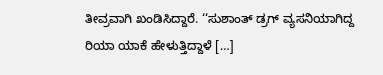ತೀವ್ರವಾಗಿ ಖಂಡಿಸಿದ್ದಾರೆ. ‘‘ಸುಶಾಂತ್ ಡ್ರಗ್ ವ್ಯಸನಿಯಾಗಿದ್ದ ರಿಯಾ ಯಾಕೆ ಹೇಳುತ್ತಿದ್ದಾಳೆ […]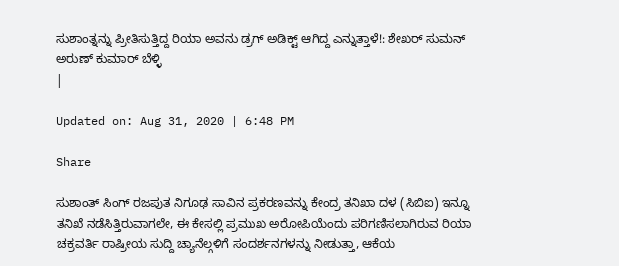ಸುಶಾಂತ್ನನ್ನು ಪ್ರೀತಿಸುತ್ತಿದ್ದ ರಿಯಾ ಅವನು ಡ್ರಗ್ ಅಡಿಕ್ಟ್ ಆಗಿದ್ದ ಎನ್ನುತ್ತಾಳೆ!: ಶೇಖರ್ ಸುಮನ್
ಅರುಣ್ ಕುಮಾರ್ ಬೆಳ್ಳಿ
|

Updated on: Aug 31, 2020 | 6:48 PM

Share

ಸುಶಾಂತ್ ಸಿಂಗ್ ರಜಪುತ ನಿಗೂಢ ಸಾವಿನ ಪ್ರಕರಣವನ್ನು ಕೇಂದ್ರ ತನಿಖಾ ದಳ (ಸಿಬಿಐ) ಇನ್ನೂ ತನಿಖೆ ನಡೆಸಿತ್ತಿರುವಾಗಲೇ, ಈ ಕೇಸಲ್ಲಿ ಪ್ರಮುಖ ಅರೋಪಿಯೆಂದು ಪರಿಗಣಿಸಲಾಗಿರುವ ರಿಯಾ ಚಕ್ರವರ್ತಿ ರಾಷ್ರೀಯ ಸುದ್ದಿ ಚ್ಯಾನೆಲ್ಗಳಿಗೆ ಸಂದರ್ಶನಗಳನ್ನು ನೀಡುತ್ತಾ, ಆಕೆಯ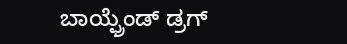ಬಾಯ್ಫ್ರೆಂಡ್ ಡ್ರಗ್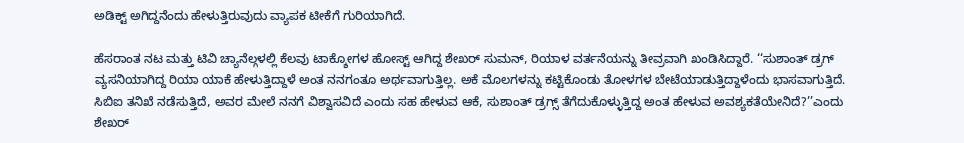ಅಡಿಕ್ಟ್ ಅಗಿದ್ದನೆಂದು ಹೇಳುತ್ತಿರುವುದು ವ್ಯಾಪಕ ಟೀಕೆಗೆ ಗುರಿಯಾಗಿದೆ.

ಹೆಸರಾಂತ ನಟ ಮತ್ತು ಟಿವಿ ಚ್ಯಾನೆಲ್ಗಳಲ್ಲಿ ಕೆಲವು ಟಾಕ್ಶೋಗಳ ಹೋಸ್ಟ್ ಆಗಿದ್ದ ಶೇಖರ್ ಸುಮನ್, ರಿಯಾಳ ವರ್ತನೆಯನ್ನು ತೀವ್ರವಾಗಿ ಖಂಡಿಸಿದ್ದಾರೆ. ‘‘ಸುಶಾಂತ್ ಡ್ರಗ್ ವ್ಯಸನಿಯಾಗಿದ್ದ ರಿಯಾ ಯಾಕೆ ಹೇಳುತ್ತಿದ್ದಾಳೆ ಅಂತ ನನಗಂತೂ ಅರ್ಥವಾಗುತ್ತಿಲ್ಲ. ಅಕೆ ಮೊಲಗಳನ್ನು ಕಟ್ಟಿಕೊಂಡು ತೋಳಗಳ ಬೇಟೆಯಾಡುತ್ತಿದ್ದಾಳೆಂದು ಭಾಸವಾಗುತ್ತಿದೆ. ಸಿಬಿಐ ತನಿಖೆ ನಡೆಸುತ್ತಿದೆ, ಅವರ ಮೇಲೆ ನನಗೆ ವಿಶ್ವಾಸವಿದೆ ಎಂದು ಸಹ ಹೇಳುವ ಆಕೆ, ಸುಶಾಂತ್ ಡ್ರಗ್ಸ್ ತೆಗೆದುಕೊಳ್ಳುತ್ತಿದ್ದ ಅಂತ ಹೇಳುವ ಅವಶ್ಯಕತೆಯೇನಿದೆ?’’ಎಂದು ಶೇಖರ್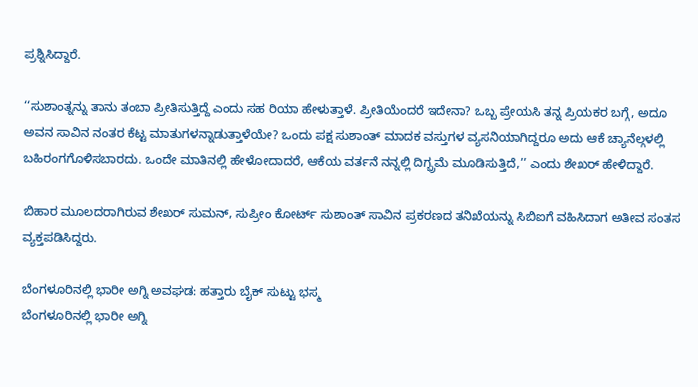ಪ್ರಶ್ನಿಸಿದ್ದಾರೆ.

‘‘ಸುಶಾಂತ್ನನ್ನು ತಾನು ತಂಬಾ ಪ್ರೀತಿಸುತ್ತಿದ್ದೆ ಎಂದು ಸಹ ರಿಯಾ ಹೇಳುತ್ತಾಳೆ. ಪ್ರೀತಿಯೆಂದರೆ ಇದೇನಾ? ಒಬ್ಬ ಪ್ರೇಯಸಿ ತನ್ನ ಪ್ರಿಯಕರ ಬಗ್ಗೆ, ಅದೂ ಅವನ ಸಾವಿನ ನಂತರ ಕೆಟ್ಟ ಮಾತುಗಳನ್ನಾಡುತ್ತಾಳೆಯೇ? ಒಂದು ಪಕ್ಷ ಸುಶಾಂತ್ ಮಾದಕ ವಸ್ತುಗಳ ವ್ಯಸನಿಯಾಗಿದ್ದರೂ ಅದು ಆಕೆ ಚ್ಯಾನೆಲ್ಗಳಲ್ಲಿ ಬಹಿರಂಗಗೊಳಿಸಬಾರದು. ಒಂದೇ ಮಾತಿನಲ್ಲಿ ಹೇಳೋದಾದರೆ, ಆಕೆಯ ವರ್ತನೆ ನನ್ನಲ್ಲಿ ದಿಗ್ಭ್ರಮೆ ಮೂಡಿಸುತ್ತಿದೆ,’’ ಎಂದು ಶೇಖರ್ ಹೇಳಿದ್ದಾರೆ.

ಬಿಹಾರ ಮೂಲದರಾಗಿರುವ ಶೇಖರ್ ಸುಮನ್, ಸುಪ್ರೀಂ ಕೋರ್ಟ್ ಸುಶಾಂತ್ ಸಾವಿನ ಪ್ರಕರಣದ ತನಿಖೆಯನ್ನು ಸಿಬಿಐಗೆ ವಹಿಸಿದಾಗ ಅತೀವ ಸಂತಸ ವ್ಯಕ್ತಪಡಿಸಿದ್ದರು.

ಬೆಂಗಳೂರಿನಲ್ಲಿ ಭಾರೀ ಅಗ್ನಿ ಅವಘಡ: ಹತ್ತಾರು ಬೈಕ್ ಸುಟ್ಟು ಭಸ್ಮ
ಬೆಂಗಳೂರಿನಲ್ಲಿ ಭಾರೀ ಅಗ್ನಿ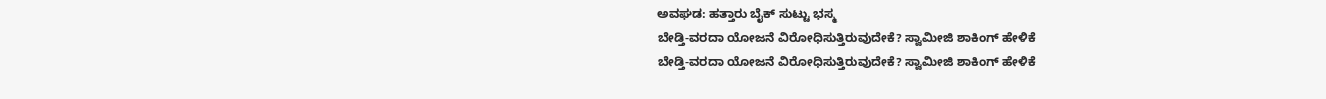ಅವಘಡ: ಹತ್ತಾರು ಬೈಕ್ ಸುಟ್ಟು ಭಸ್ಮ
ಬೇಡ್ತಿ-ವರದಾ ಯೋಜನೆ ವಿರೋಧಿಸುತ್ತಿರುವುದೇಕೆ? ಸ್ವಾಮೀಜಿ ಶಾಕಿಂಗ್ ಹೇಳಿಕೆ
ಬೇಡ್ತಿ-ವರದಾ ಯೋಜನೆ ವಿರೋಧಿಸುತ್ತಿರುವುದೇಕೆ? ಸ್ವಾಮೀಜಿ ಶಾಕಿಂಗ್ ಹೇಳಿಕೆ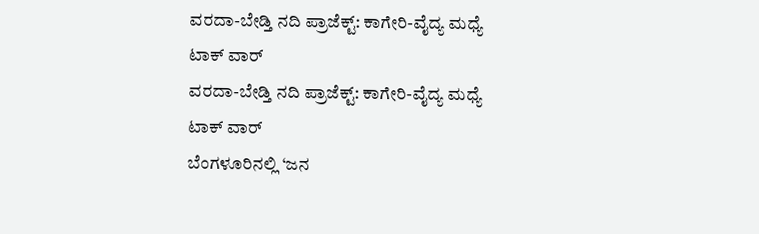ವರದಾ-ಬೇಡ್ತಿ ನದಿ ಪ್ರಾಜೆಕ್ಟ್: ಕಾಗೇರಿ-ವೈದ್ಯ ಮಧ್ಯೆ ಟಾಕ್ ವಾರ್
ವರದಾ-ಬೇಡ್ತಿ ನದಿ ಪ್ರಾಜೆಕ್ಟ್: ಕಾಗೇರಿ-ವೈದ್ಯ ಮಧ್ಯೆ ಟಾಕ್ ವಾರ್
ಬೆಂಗಳೂರಿನಲ್ಲಿ ‘ಜನ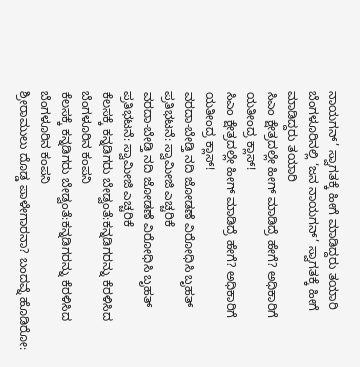ನಾಯಗನ್’ ಸ್ವಾಗತಕ್ಕೆ ಹೀಗೆ ಮಾಡಿದ್ದರು ತಯಾರಿ
ಬೆಂಗಳೂರಿನಲ್ಲಿ ‘ಜನ ನಾಯಗನ್’ ಸ್ವಾಗತಕ್ಕೆ ಹೀಗೆ ಮಾಡಿದ್ದರು ತಯಾರಿ
ಸಿಎಂ ಕ್ಷೇತ್ರದಲ್ಲೇ ಹೀಗ್ ಮಾಡಿದ್ರೆ ಹೇಗೆ? ಅಧಿಕಾರಿಗೆ ಯತೀಂದ್ರ ಕ್ಲಾಸ್!
ಸಿಎಂ ಕ್ಷೇತ್ರದಲ್ಲೇ ಹೀಗ್ ಮಾಡಿದ್ರೆ ಹೇಗೆ? ಅಧಿಕಾರಿಗೆ ಯತೀಂದ್ರ ಕ್ಲಾಸ್!
ವರದಾ-ಬೇಡ್ತಿ ನದಿ ಜೋಡಣೆ ವಿರೋಧಿಸಿ ಬೃಹತ್ ಪ್ರತಿಭಟನೆ: ಸ್ವಾಮೀಜಿ ಎಚ್ಚರಿಕೆ
ವರದಾ-ಬೇಡ್ತಿ ನದಿ ಜೋಡಣೆ ವಿರೋಧಿಸಿ ಬೃಹತ್ ಪ್ರತಿಭಟನೆ: ಸ್ವಾಮೀಜಿ ಎಚ್ಚರಿಕೆ
ಕೆಲಸಕ್ಕೆ ಕನ್ನಡಿಗರು ಬೇಡ್ವಂತೆ:ಕನ್ನಡಿಗರನ್ನು ಕೆರಳಿಸಿದ ಬೆಂಗಳೂರಿನ ಕಂಪನಿ
ಕೆಲಸಕ್ಕೆ ಕನ್ನಡಿಗರು ಬೇಡ್ವಂತೆ:ಕನ್ನಡಿಗರನ್ನು ಕೆರಳಿಸಿದ ಬೆಂಗಳೂರಿನ ಕಂಪನಿ
ಶ್ರೀರಾಮುಲು ದೊಡ್ಡ ಪಾಳೇಗಾರನಾ? ಬಂದವ್ನೆ ಹೊಡಿರೋ: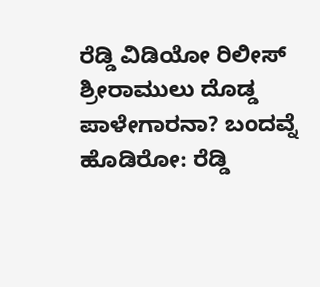ರೆಡ್ಡಿ ವಿಡಿಯೋ ರಿಲೀಸ್‌
ಶ್ರೀರಾಮುಲು ದೊಡ್ಡ ಪಾಳೇಗಾರನಾ? ಬಂದವ್ನೆ ಹೊಡಿರೋ: ರೆಡ್ಡಿ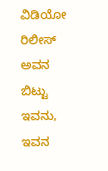ವಿಡಿಯೋ ರಿಲೀಸ್‌
ಅವನ ಬಿಟ್ಟು ಇವನು, ಇವನ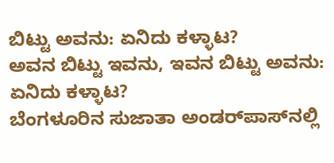ಬಿಟ್ಟು ಅವನು: ಏನಿದು ಕಳ್ಳಾಟ?
ಅವನ ಬಿಟ್ಟು ಇವನು, ಇವನ ಬಿಟ್ಟು ಅವನು: ಏನಿದು ಕಳ್ಳಾಟ?
ಬೆಂಗಳೂರಿನ ಸುಜಾತಾ ಅಂಡರ್‌ಪಾಸ್‌ನಲ್ಲಿ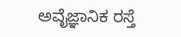ಅವೈಜ್ಞಾನಿಕ ರಸ್ತೆ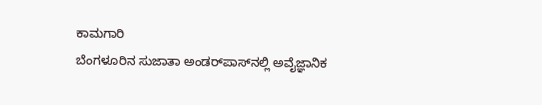ಕಾಮಗಾರಿ
ಬೆಂಗಳೂರಿನ ಸುಜಾತಾ ಅಂಡರ್‌ಪಾಸ್‌ನಲ್ಲಿ ಅವೈಜ್ಞಾನಿಕ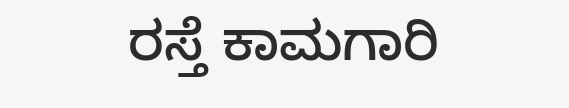ರಸ್ತೆ ಕಾಮಗಾರಿ